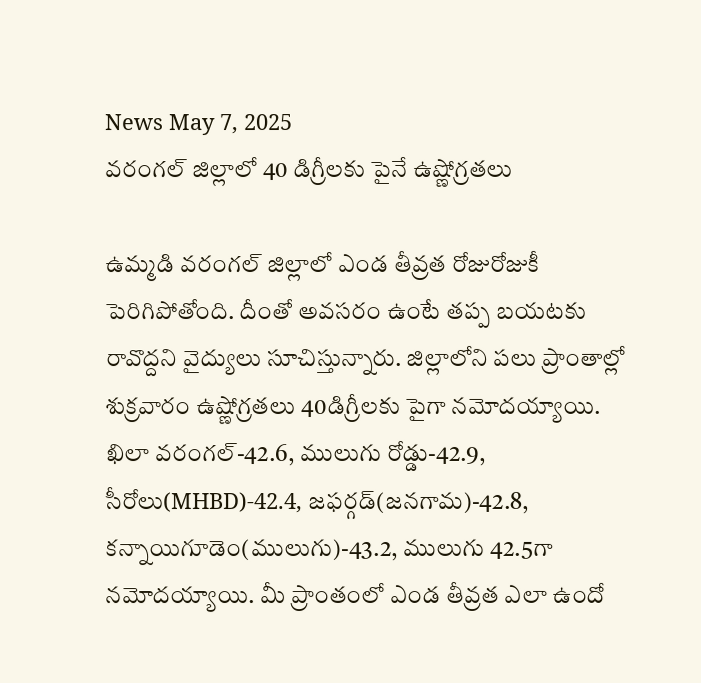News May 7, 2025
వరంగల్ జిల్లాలో 40 డిగ్రీలకు పైనే ఉష్ణోగ్రతలు

ఉమ్మడి వరంగల్ జిల్లాలో ఎండ తీవ్రత రోజురోజుకీ పెరిగిపోతోంది. దీంతో అవసరం ఉంటే తప్ప బయటకు రావొద్దని వైద్యులు సూచిస్తున్నారు. జిల్లాలోని పలు ప్రాంతాల్లో శుక్రవారం ఉష్ణోగ్రతలు 40డిగ్రీలకు పైగా నమోదయ్యాయి. ఖిలా వరంగల్-42.6, ములుగు రోడ్డు-42.9, సీరోలు(MHBD)-42.4, జఫర్గడ్(జనగామ)-42.8, కన్నాయిగూడెం(ములుగు)-43.2, ములుగు 42.5గా నమోదయ్యాయి. మీ ప్రాంతంలో ఎండ తీవ్రత ఎలా ఉందో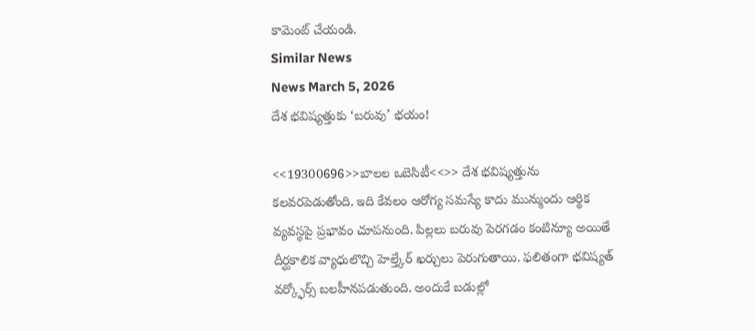కామెంట్ చేయండి.
Similar News
News March 5, 2026
దేశ భవిష్యత్తుకు ‘బరువు’ భయం!

<<19300696>>బాలల ఒబెసిటీ<<>> దేశ భవిష్యత్తును కలవరపెడుతోంది. ఇది కేవలం ఆరోగ్య సమస్యే కాదు మున్ముందు ఆర్థిక వ్యవస్థపై ప్రభావం చూపనుంది. పిల్లలు బరువు పెరగడం కంటిన్యూ అయితే దీర్ఘకాలిక వ్యాధులొచ్చి హెల్త్కేర్ ఖర్చులు పెరుగుతాయి. ఫలితంగా భవిష్యత్ వర్క్ఫోర్స్ బలహీనపడుతుంది. అందుకే బడుల్లో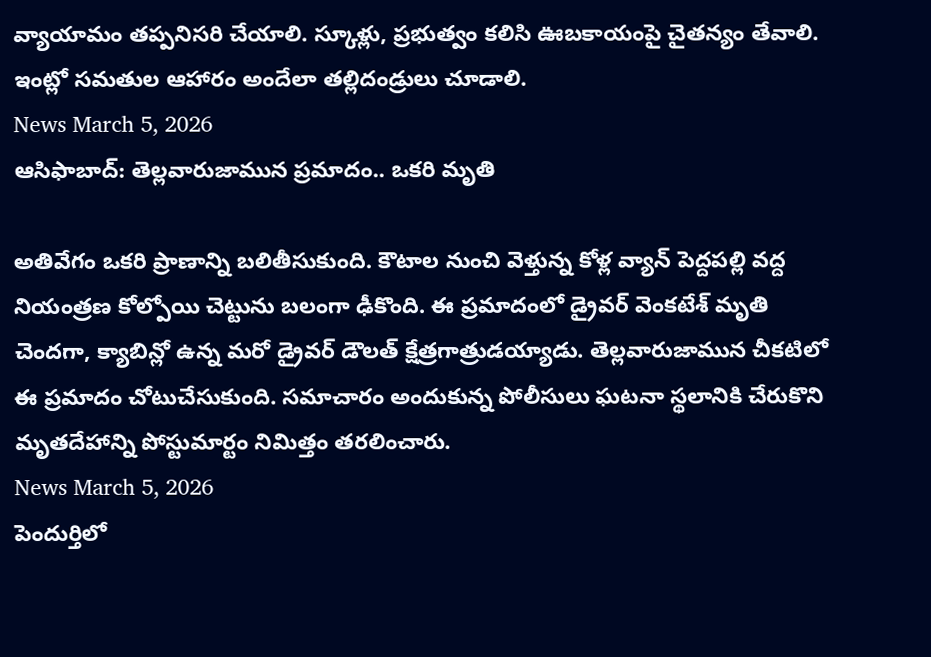వ్యాయామం తప్పనిసరి చేయాలి. స్కూళ్లు, ప్రభుత్వం కలిసి ఊబకాయంపై చైతన్యం తేవాలి. ఇంట్లో సమతుల ఆహారం అందేలా తల్లిదండ్రులు చూడాలి.
News March 5, 2026
ఆసిఫాబాద్: తెల్లవారుజామున ప్రమాదం.. ఒకరి మృతి

అతివేగం ఒకరి ప్రాణాన్ని బలితీసుకుంది. కౌటాల నుంచి వెళ్తున్న కోళ్ల వ్యాన్ పెద్దపల్లి వద్ద నియంత్రణ కోల్పోయి చెట్టును బలంగా ఢీకొంది. ఈ ప్రమాదంలో డ్రైవర్ వెంకటేశ్ మృతి చెందగా, క్యాబిన్లో ఉన్న మరో డ్రైవర్ డౌలత్ క్షేత్రగాత్రుడయ్యాడు. తెల్లవారుజామున చీకటిలో ఈ ప్రమాదం చోటుచేసుకుంది. సమాచారం అందుకున్న పోలీసులు ఘటనా స్థలానికి చేరుకొని మృతదేహాన్ని పోస్టుమార్టం నిమిత్తం తరలించారు.
News March 5, 2026
పెందుర్తిలో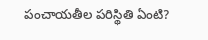పంచాయతీల పరిస్థితి ఏంటి?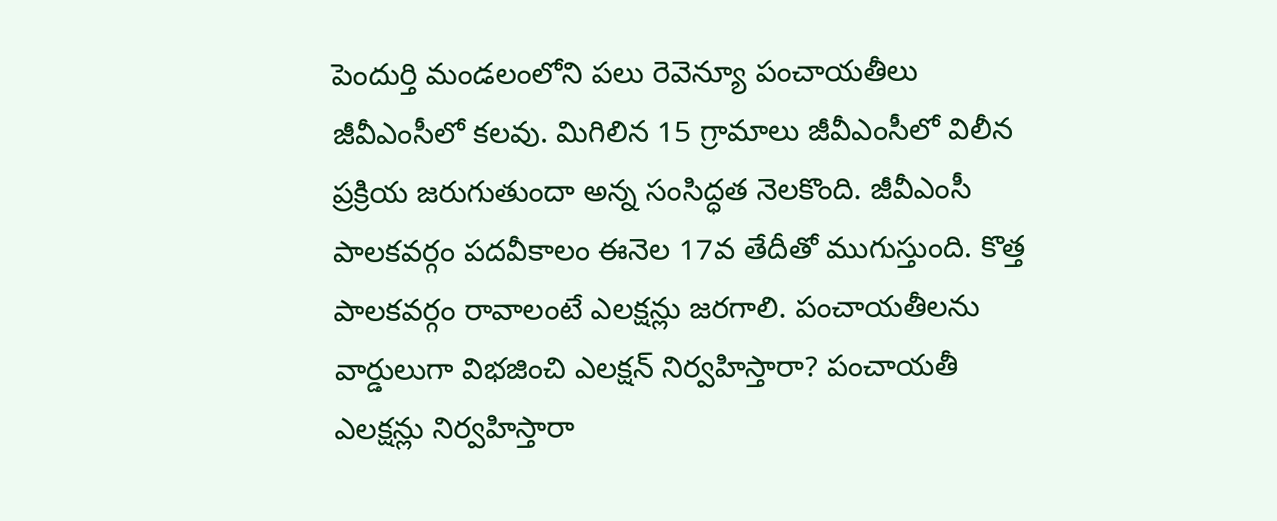పెందుర్తి మండలంలోని పలు రెవెన్యూ పంచాయతీలు జీవీఎంసీలో కలవు. మిగిలిన 15 గ్రామాలు జీవీఎంసీలో విలీన ప్రక్రియ జరుగుతుందా అన్న సంసిద్ధత నెలకొంది. జీవీఎంసీ పాలకవర్గం పదవీకాలం ఈనెల 17వ తేదీతో ముగుస్తుంది. కొత్త పాలకవర్గం రావాలంటే ఎలక్షన్లు జరగాలి. పంచాయతీలను వార్డులుగా విభజించి ఎలక్షన్ నిర్వహిస్తారా? పంచాయతీ ఎలక్షన్లు నిర్వహిస్తారా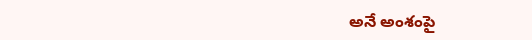అనే అంశంపై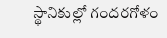స్థానికుల్లో గందరగోళం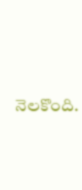నెలకొంది.